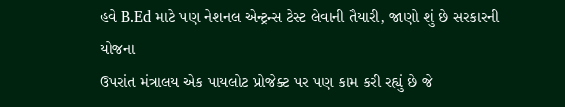હવે B.Ed માટે પણ નેશનલ એન્ટ્રન્સ ટેસ્ટ લેવાની તૈયારી, જાણો શું છે સરકારની યોજના
ઉપરાંત મંત્રાલય એક પાયલોટ પ્રોજેક્ટ પર પણ કામ કરી રહ્યું છે જે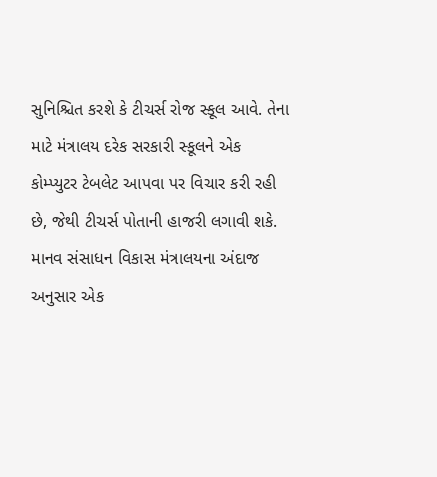સુનિશ્ચિત કરશે કે ટીચર્સ રોજ સ્કૂલ આવે. તેના માટે મંત્રાલય દરેક સરકારી સ્કૂલને એક કોમ્પ્યુટર ટેબલેટ આપવા પર વિચાર કરી રહી છે, જેથી ટીચર્સ પોતાની હાજરી લગાવી શકે. માનવ સંસાધન વિકાસ મંત્રાલયના અંદાજ અનુસાર એક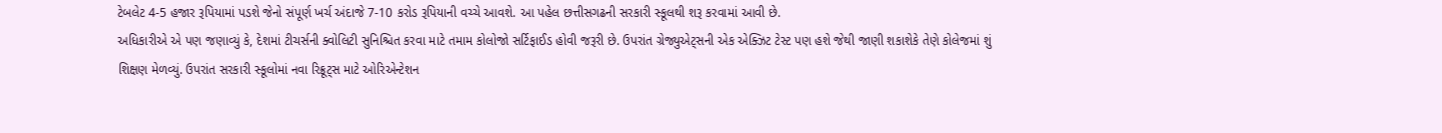ટેબલેટ 4-5 હજાર રૂપિયામાં પડશે જેનો સંપૂર્ણ ખર્ચ અંદાજે 7-10 કરોડ રૂપિયાની વચ્ચે આવશે. આ પહેલ છત્તીસગઢની સરકારી સ્કૂલથી શરૂ કરવામાં આવી છે.
અધિકારીએ એ પણ જણાવ્યું કે, દેશમાં ટીચર્સની ક્વોલિટી સુનિશ્ચિત કરવા માટે તમામ કોલોજો સર્ટિફાઈડ હોવી જરૂરી છે. ઉપરાંત ગ્રેજ્યુએટ્સની એક એક્ઝિટ ટેસ્ટ પણ હશે જેથી જાણી શકાશેકે તેણે કોલેજમાં શું શિક્ષણ મેળવ્યું. ઉપરાંત સરકારી સ્કૂલોમાં નવા રિક્રૂટ્સ માટે ઓરિએન્ટેશન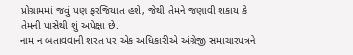પ્રોગ્રામમાં જવું પણ ફરજિયાત હશે, જેથી તેમને જણાવી શકાય કે તેમની પાસેથી શું અપેક્ષા છે.
નામ ન બતાવવાની શરત પર એક અધિકારીએ અંગ્રેજી સમાચારપત્રને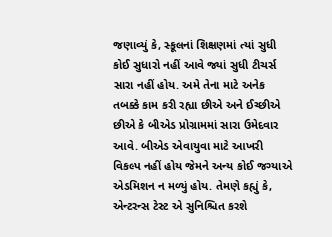જણાવ્યું કે, સ્કૂલનાં શિક્ષણમાં ત્યાં સુધી કોઈ સુધારો નહીં આવે જ્યાં સુધી ટીચર્સ સારા નહીં હોય. અમે તેના માટે અનેક તબક્કે કામ કરી રહ્યા છીએ અને ઈચ્છીએ છીએ કે બીએડ પ્રોગ્રામમાં સારા ઉમેદવાર આવે. બીએડ એવાયુવા માટે આખરી વિકલ્પ નહીં હોય જેમને અન્ય કોઈ જગ્યાએ એડમિશન ન મળ્યું હોય. તેમણે કહ્યું કે, એન્ટરન્સ ટેસ્ટ એ સુનિશ્ચિત કરશે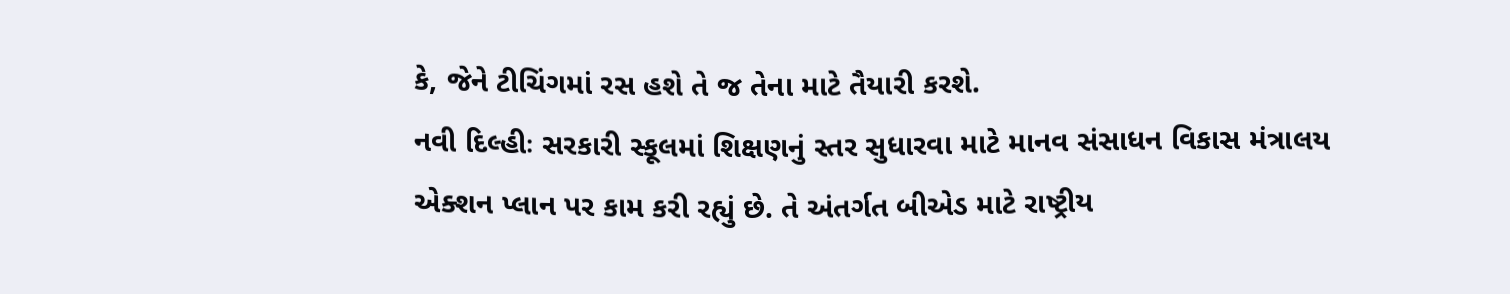કે, જેને ટીચિંગમાં રસ હશે તે જ તેના માટે તૈયારી કરશે.
નવી દિલ્હીઃ સરકારી સ્કૂલમાં શિક્ષણનું સ્તર સુધારવા માટે માનવ સંસાધન વિકાસ મંત્રાલય એક્શન પ્લાન પર કામ કરી રહ્યું છે. તે અંતર્ગત બીએડ માટે રાષ્ટ્રીય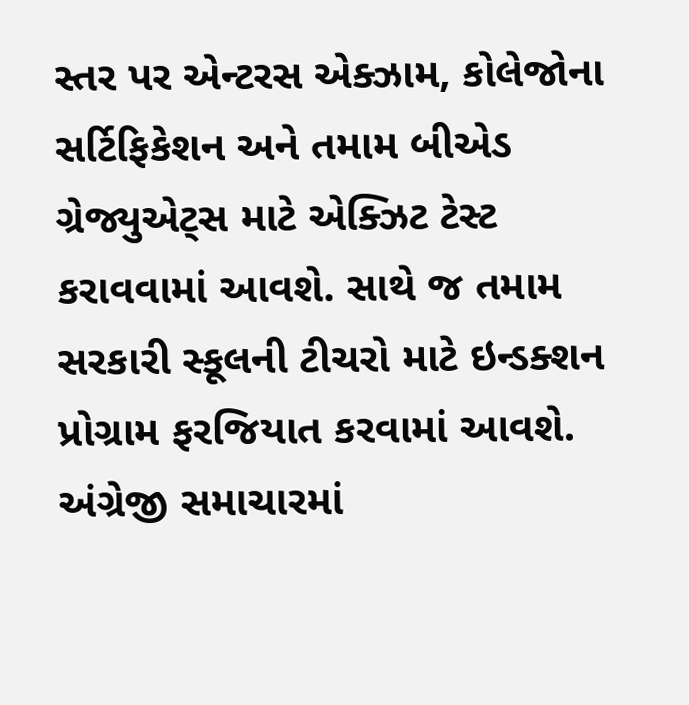સ્તર પર એન્ટરસ એક્ઝામ, કોલેજોના સર્ટિફિકેશન અને તમામ બીએડ ગ્રેજ્યુએટ્સ માટે એક્ઝિટ ટેસ્ટ કરાવવામાં આવશે. સાથે જ તમામ સરકારી સ્કૂલની ટીચરો માટે ઇન્ડક્શન પ્રોગ્રામ ફરજિયાત કરવામાં આવશે. અંગ્રેજી સમાચારમાં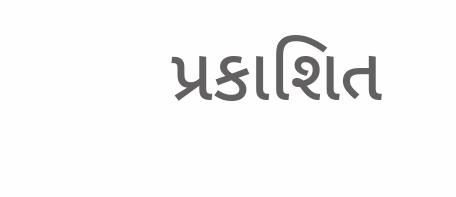પ્રકાશિત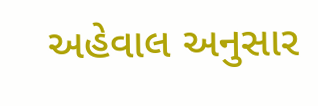અહેવાલ અનુસાર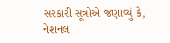સરકારી સૂત્રોએ જણાવ્યું કે, નેશનલ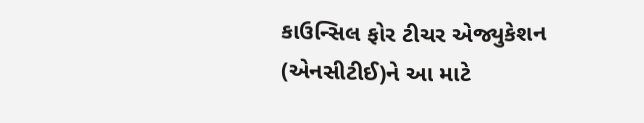કાઉન્સિલ ફોર ટીચર એજ્યુકેશન (એનસીટીઈ)ને આ માટે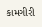કામગીરી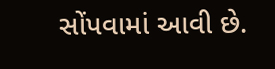સોંપવામાં આવી છે.